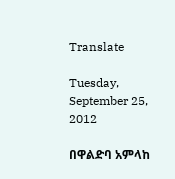Translate

Tuesday, September 25, 2012

በዋልድባ አምላከ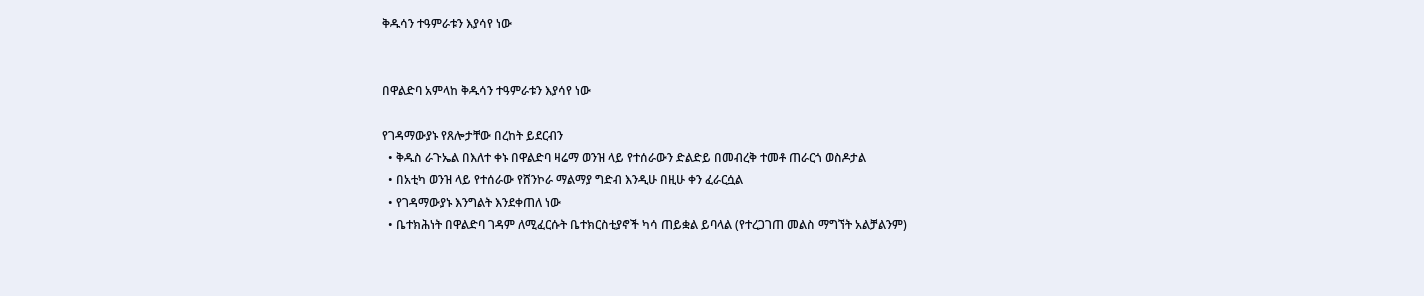ቅዱሳን ተዓምራቱን እያሳየ ነው


በዋልድባ አምላከ ቅዱሳን ተዓምራቱን እያሳየ ነው

የገዳማውያኑ የጸሎታቸው በረከት ይደርብን
  • ቅዱስ ራጉኤል በእለተ ቀኑ በዋልድባ ዛሬማ ወንዝ ላይ የተሰራውን ድልድይ በመብረቅ ተመቶ ጠራርጎ ወስዶታል
  • በአቲካ ወንዝ ላይ የተሰራው የሸንኮራ ማልማያ ግድብ እንዲሁ በዚሁ ቀን ፈራርሷል
  • የገዳማውያኑ እንግልት እንደቀጠለ ነው
  • ቤተክሕነት በዋልድባ ገዳም ለሚፈርሱት ቤተክርስቲያኖች ካሳ ጠይቋል ይባላል (የተረጋገጠ መልስ ማግኘት አልቻልንም)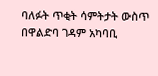ባለፉት ጥቂት ሳምትታት ውስጥ በዋልድባ ገዳም አካባቢ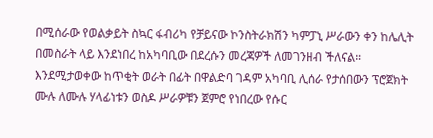በሚሰራው የወልቃይት ስኳር ፋብሪካ የቻይናው ኮንስትራክሽን ካምፓኒ ሥራውን ቀን ከሌሊት በመስራት ላይ እንደነበረ ከአካባቢው በደረሱን መረጃዎች ለመገንዘብ ችለናል። እንደሚታወቀው ከጥቂት ወራት በፊት በዋልድባ ገዳም አካባቢ ሊሰራ የታሰበውን ፕሮጀክት ሙሉ ለሙሉ ሃላፊነቱን ወስዶ ሥራዎቹን ጀምሮ የነበረው የሱር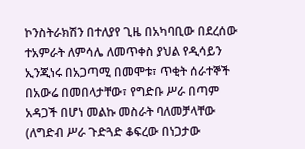ኮንስትራክሽን በተለያየ ጊዜ በአካባቢው በደረሰው ተአምራት ለምሳሌ ለመጥቀስ ያህል የዲሳይን ኢንጂነሩ በአጋጣሚ በመሞቱ፣ ጥቂት ሰራተኞች በአውሬ በመበላታቸው፣ የግድቡ ሥራ በጣም አዳጋች በሆነ መልኩ መስራት ባለመቻላቸው (ለግድብ ሥራ ጉድጓድ ቆፍረው በነጋታው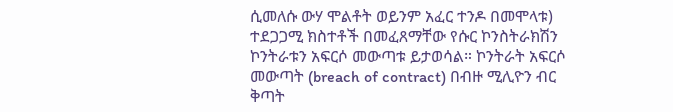ሲመለሱ ውሃ ሞልቶት ወይንም አፈር ተንዶ በመሞላቱ) ተደጋጋሚ ክስተቶች በመፈጸማቸው የሱር ኮንስትራክሽን ኮንትራቱን አፍርሶ መውጣቱ ይታወሳል። ኮንትራት አፍርሶ መውጣት (breach of contract) በብዙ ሚሊዮን ብር ቅጣት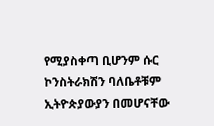የሚያስቀጣ ቢሆንም ሱር ኮንስትራክሽን ባለቤቶቹም ኢትዮጵያውያን በመሆናቸው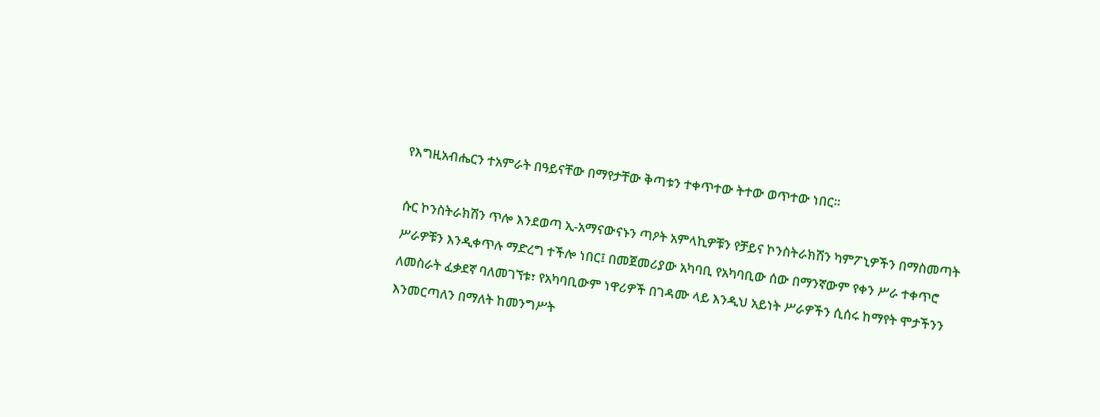የእግዚአብሔርን ተአምራት በዓይናቸው በማየታቸው ቅጣቱን ተቀጥተው ትተው ወጥተው ነበር።

ሱር ኮንስትራክሽን ጥሎ እንደወጣ ኢ-አማናውናኑን ጣዖት አምላኪዎቹን የቻይና ኮንስትራክሽን ካምፖኒዎችን በማስመጣት ሥራዎቹን እንዲቀጥሉ ማድረግ ተችሎ ነበር፤ በመጀመሪያው አካባቢ የአካባቢው ሰው በማንኛውም የቀን ሥራ ተቀጥሮ ለመስራት ፈቃደኛ ባለመገኘቱ፣ የአካባቢውም ነዋሪዎች በገዳሙ ላይ እንዲህ አይነት ሥራዎችን ሲሰሩ ከማየት ሞታችንን እንመርጣለን በማለት ከመንግሥት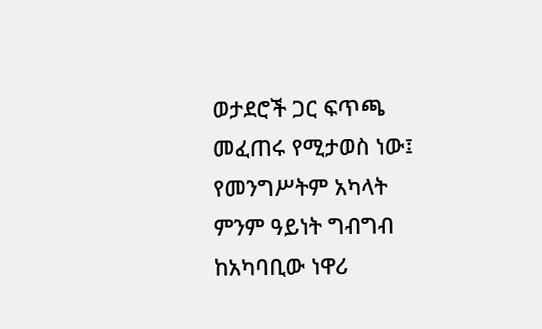ወታደሮች ጋር ፍጥጫ መፈጠሩ የሚታወስ ነው፤ የመንግሥትም አካላት ምንም ዓይነት ግብግብ ከአካባቢው ነዋሪ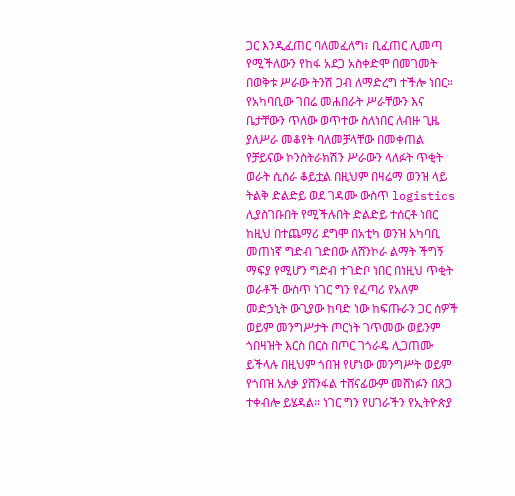ጋር እንዲፈጠር ባለመፈለግ፣ ቢፈጠር ሊመጣ የሚችለውን የከፋ አደጋ አስቀድሞ በመገመት በወቅቱ ሥራው ትንሽ ጋብ ለማድረግ ተችሎ ነበር። የአካባቢው ገበሬ መሐበራት ሥራቸውን እና ቤታቸውን ጥለው ወጥተው ስለነበር ለብዙ ጊዜ ያለሥራ መቆየት ባለመቻላቸው በመቀጠል የቻይናው ኮንስትራክሽን ሥራውን ላለፉት ጥቂት ወራት ሲሰራ ቆይቷል በዚህም በዛሬማ ወንዝ ላይ ትልቅ ድልድይ ወደ ገዳሙ ውስጥ logistics ሊያስገቡበት የሚችሉበት ድልድይ ተሰርቶ ነበር ከዚህ በተጨማሪ ደግሞ በአቲካ ወንዝ አካባቢ መጠነኛ ግድብ ገድበው ለሸንኮራ ልማት ችግኝ ማፍያ የሚሆን ግድብ ተገድቦ ነበር በነዚህ ጥቂት ወራቶች ውስጥ ነገር ግን የፈጣሪ የአለም መድኃኒት ውጊያው ከባድ ነው ከፍጡራን ጋር ሰዎች ወይም መንግሥታት ጦርነት ገጥመው ወይንም ጎበዛዝት እርስ በርስ በጦር ገጎራዴ ሊጋጠሙ ይችላሉ በዚህም ጎበዝ የሆነው መንግሥት ወይም የጎበዝ አለቃ ያሸንፋል ተሸናፊውም መሸነፉን በጸጋ ተቀብሎ ይሄዳል። ነገር ግን የሀገራችን የኢትዮጵያ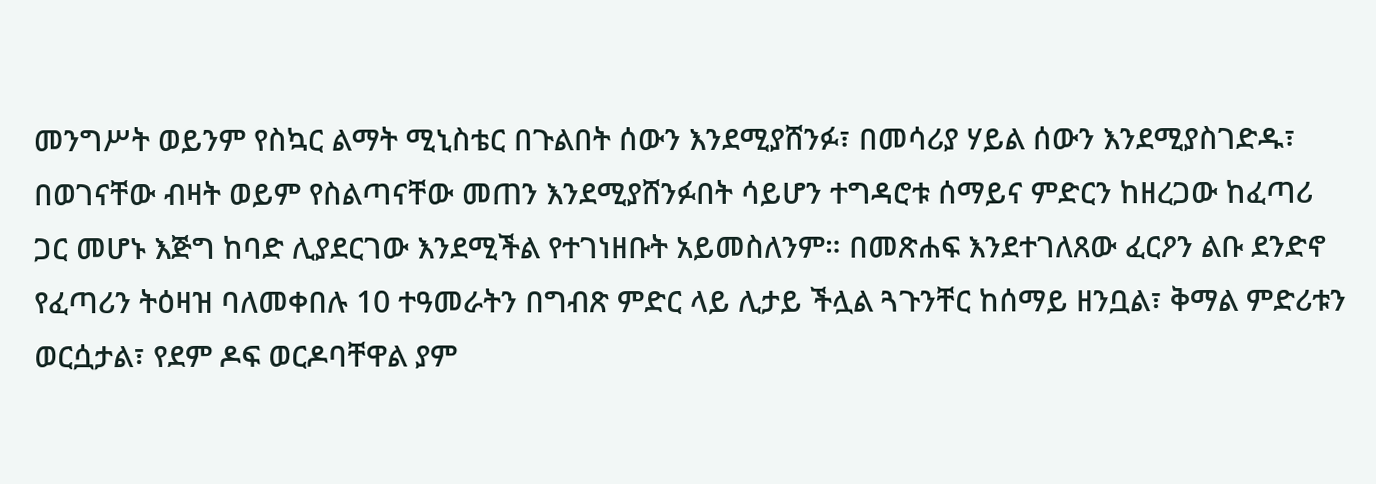መንግሥት ወይንም የስኳር ልማት ሚኒስቴር በጉልበት ሰውን እንደሚያሸንፉ፣ በመሳሪያ ሃይል ሰውን እንደሚያስገድዱ፣ በወገናቸው ብዛት ወይም የስልጣናቸው መጠን እንደሚያሸንፉበት ሳይሆን ተግዳሮቱ ሰማይና ምድርን ከዘረጋው ከፈጣሪ ጋር መሆኑ እጅግ ከባድ ሊያደርገው እንደሚችል የተገነዘቡት አይመስለንም። በመጽሐፍ እንደተገለጸው ፈርዖን ልቡ ደንድኖ የፈጣሪን ትዕዛዝ ባለመቀበሉ 10 ተዓመራትን በግብጽ ምድር ላይ ሊታይ ችሏል ጓጉንቸር ከሰማይ ዘንቧል፣ ቅማል ምድሪቱን ወርሷታል፣ የደም ዶፍ ወርዶባቸዋል ያም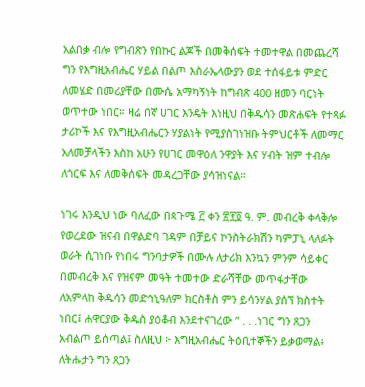አልበቃ ብሎ የግብጽን የበኩር ልጆች በመቅሰፍት ተመተዋል በመጨረሻ ግን የእግዚአብሔር ሃይል በልጦ እስራኤላውያን ወደ ተሰፋይቱ ምድር ለመሄድ በመሪያቸው በሙሴ አማካኝነት ከግብጽ 400 ዘመን ባርነት ወጥተው ነበር። ዛሬ በኛ ሀገር እንዴት እነዚህ በቅዱሳን መጽሐፍት የተጻፉ ታሪኮች እና የእግዚአብሔርን ሃያልነት የሚያስገነዝቡ ትምህርቶች ለመማር አለመቻላችን እስከ አሁን የሀገር መዋዕለ ንዋያት እና ሃብት ዝም ተብሎ ለጎርፍ እና ለመቅሰፍት መዳረጋቸው ያሳዝነናል።

ነገሩ እንዲህ ነው ባለፈው በጳጉሜ ፫ ቀን ፳፻፬ ዓ. ም. መብረቅ ቀላቅሎ የወረደው ዝናብ በዋልድባ ገዳም በቻይና ኮንስትራክሽን ካምፓኒ ላለፉት ወራት ሲገነቡ የነበሩ ግንባታዎች በሙሉ ለታሪክ እንኳን ምንም ሳይቀር በመብረቅ እና የዝናም መዓት ተመተው ድራሻቸው መጥፋታቸው ለአምላከ ቅዱሳን መድኅኒዓለም ክርስቶስ ምን ይሳንሃል ያሰኘ ክስተት ነበር፤ ሐዋርያው ቅዱስ ያዕቆብ እንደተናገረው ” . . .ነገር ግን ጸጋን አብልጦ ይሰጣል፤ ስለዚህ ፦ እግዚአብሔር ትዕቢተኞችን ይቃወማል፥ ለትሑታን ግን ጸጋን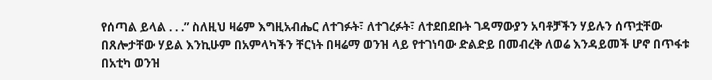የሰጣል ይላል . . .” ስለዚህ ዛሬም እግዚአብሔር ለተገፉት፣ ለተገረፉት፣ ለተደበደቡት ገዳማውያን አባቶቻችን ሃይሉን ሰጥቷቸው በጸሎታቸው ሃይል እንኪሁም በአምላካችን ቸርነት በዛሬማ ወንዝ ላይ የተገነባው ድልድይ በመብረቅ ለወሬ እንዳይመች ሆኖ በጥፋቱ በአቲካ ወንዝ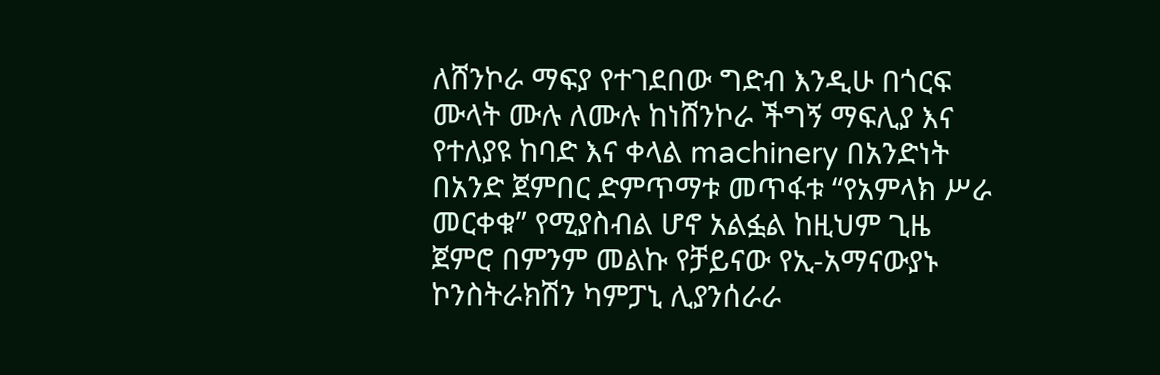ለሸንኮራ ማፍያ የተገደበው ግድብ እንዲሁ በጎርፍ ሙላት ሙሉ ለሙሉ ከነሸንኮራ ችግኝ ማፍሊያ እና የተለያዩ ከባድ እና ቀላል machinery በአንድነት በአንድ ጀምበር ድምጥማቱ መጥፋቱ “የአምላክ ሥራ መርቀቁ” የሚያስብል ሆኖ አልፏል ከዚህም ጊዜ ጀምሮ በምንም መልኩ የቻይናው የኢ-አማናውያኑ ኮንስትራክሽን ካምፓኒ ሊያንሰራራ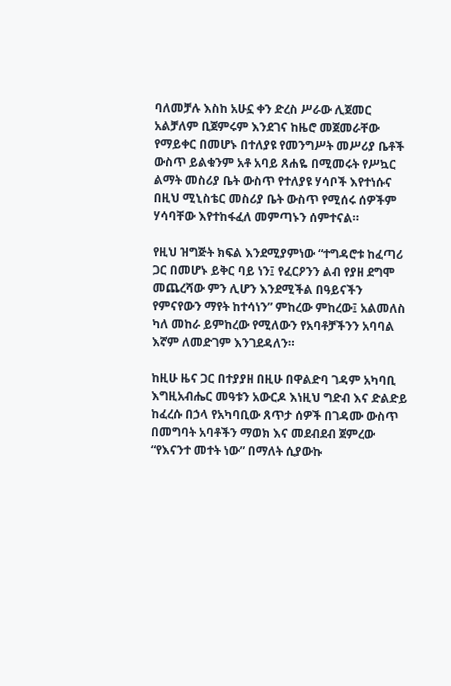ባለመቻሉ እስከ አሁኗ ቀን ድረስ ሥራው ሊጀመር አልቻለም ቢጀምሩም እንደገና ከዜሮ መጀመራቸው የማይቀር በመሆኑ በተለያዩ የመንግሥት መሥሪያ ቤቶች ውስጥ ይልቁንም አቶ አባይ ጸሐዬ በሚመሩት የሥኳር ልማት መስሪያ ቤት ውስጥ የተለያዩ ሃሳቦች እየተነሱና በዚህ ሚኒስቴር መስሪያ ቤት ውስጥ የሚሰሩ ሰዎችም ሃሳባቸው እየተከፋፈለ መምጣኑን ሰምተናል።

የዚህ ዝግጅት ክፍል እንደሚያምነው “ተግዳሮቱ ከፈጣሪ ጋር በመሆኑ ይቅር ባይ ነን፤ የፈርዖንን ልብ የያዘ ደግሞ መጨረሻው ምን ሊሆን እንደሚችል በዓይናችን የምናየውን ማየት ከተሳነን” ምከረው ምከረው፤ አልመለስ ካለ መከራ ይምከረው የሚለውን የአባቶቻችንን አባባል እኛም ለመድገም እንገደዳለን።

ከዚሁ ዜና ጋር በተያያዘ በዚሁ በዋልድባ ገዳም አካባቢ እግዚአብሔር መዓቱን አውርዶ እነዚህ ግድብ እና ድልድይ ከፈረሱ በኃላ የአካባቢው ጸጥታ ሰዎች በገዳሙ ውስጥ በመግባት አባቶችን ማወክ እና መደብደብ ጀምረው “የእናንተ መተት ነው” በማለት ሲያውኩ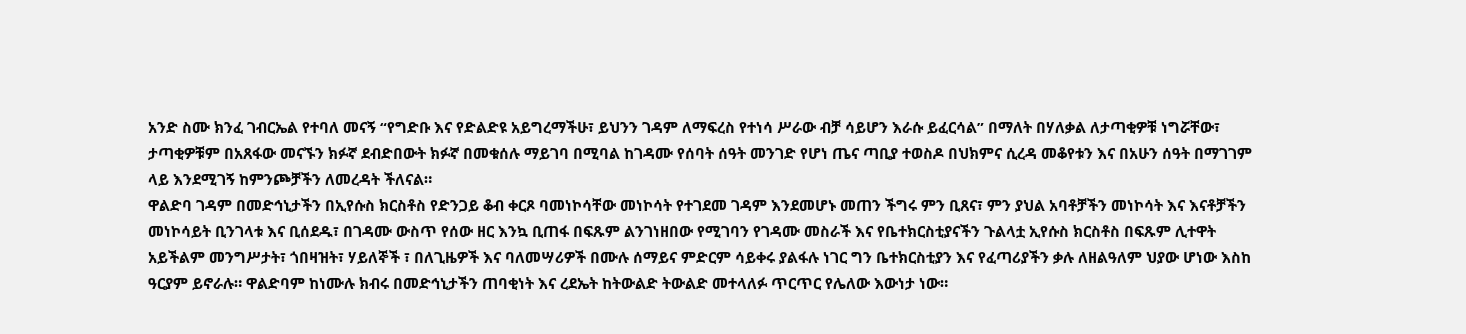አንድ ስሙ ክንፈ ገብርኤል የተባለ መናኝ “የግድቡ እና የድልድዩ አይግረማችሁ፣ ይህንን ገዳም ለማፍረስ የተነሳ ሥራው ብቻ ሳይሆን እራሱ ይፈርሳል” በማለት በሃለቃል ለታጣቂዎቹ ነግሯቸው፣ ታጣቂዎቹም በአጸፋው መናኙን ክፉኛ ደብድበውት ክፉኛ በመቁሰሉ ማይገባ በሚባል ከገዳሙ የሰባት ሰዓት መንገድ የሆነ ጤና ጣቢያ ተወስዶ በህክምና ሲረዳ መቆየቱን እና በአሁን ሰዓት በማገገም ላይ እንደሚገኝ ከምንጮቻችን ለመረዳት ችለናል።
ዋልድባ ገዳም በመድኅኒታችን በኢየሱስ ክርስቶስ የድንጋይ ቆብ ቀርጾ ባመነኮሳቸው መነኮሳት የተገደመ ገዳም እንደመሆኑ መጠን ችግሩ ምን ቢጸና፣ ምን ያህል አባቶቻችን መነኮሳት እና እናቶቻችን መነኮሳይት ቢንገላቱ እና ቢሰደዱ፣ በገዳሙ ውስጥ የሰው ዘር እንኳ ቢጠፋ በፍጹም ልንገነዘበው የሚገባን የገዳሙ መስራች እና የቤተክርስቲያናችን ጉልላቷ ኢየሱስ ክርስቶስ በፍጹም ሊተዋት አይችልም መንግሥታት፣ ጎበዛዝት፣ ሃይለኞች ፣ በለጊዜዎች እና ባለመሣሪዎች በሙሉ ሰማይና ምድርም ሳይቀሩ ያልፋሉ ነገር ግን ቤተክርስቲያን እና የፈጣሪያችን ቃሉ ለዘልዓለም ህያው ሆነው እስከ ዓርያም ይኖራሉ። ዋልድባም ከነሙሉ ክብሩ በመድኅኒታችን ጠባቂነት እና ረደኤት ከትውልድ ትውልድ መተላለፉ ጥርጥር የሌለው እውነታ ነው።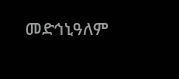መድኅኒዓለም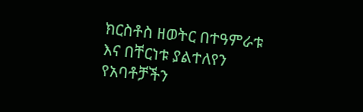ክርስቶስ ዘወትር በተዓምራቱ እና በቸርነቱ ያልተለየን የአባቶቻችን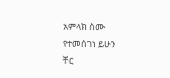አምላክ ስሙ የተመሰገነ ይሁን
ቸር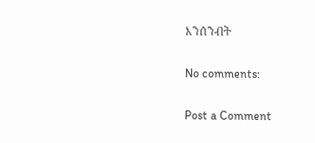እንሰንብት

No comments:

Post a Comment